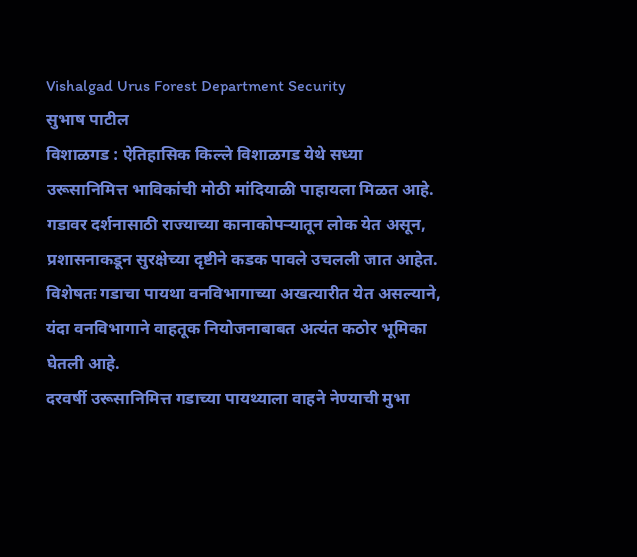Vishalgad Urus Forest Department Security
सुभाष पाटील
विशाळगड : ऐतिहासिक किल्ले विशाळगड येथे सध्या उरूसानिमित्त भाविकांची मोठी मांदियाळी पाहायला मिळत आहे. गडावर दर्शनासाठी राज्याच्या कानाकोपऱ्यातून लोक येत असून, प्रशासनाकडून सुरक्षेच्या दृष्टीने कडक पावले उचलली जात आहेत. विशेषतः गडाचा पायथा वनविभागाच्या अखत्यारीत येत असल्याने, यंदा वनविभागाने वाहतूक नियोजनाबाबत अत्यंत कठोर भूमिका घेतली आहे.
दरवर्षी उरूसानिमित्त गडाच्या पायथ्याला वाहने नेण्याची मुभा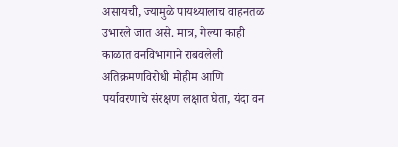असायची, ज्यामुळे पायथ्यालाच वाहनतळ उभारले जात असे. मात्र, गेल्या काही काळात वनविभागाने राबवलेली अतिक्रमणविरोधी मोहीम आणि पर्यावरणाचे संरक्षण लक्षात घेता, यंदा वन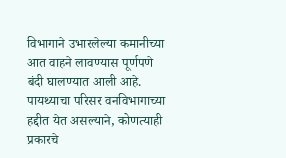विभागाने उभारलेल्या कमानीच्या आत वाहने लावण्यास पूर्णपणे बंदी घालण्यात आली आहे.
पायथ्याचा परिसर वनविभागाच्या हद्दीत येत असल्याने, कोणत्याही प्रकारचे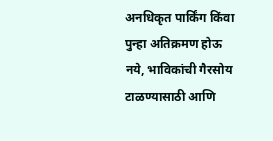अनधिकृत पार्किंग किंवा पुन्हा अतिक्रमण होऊ नये, भाविकांची गैरसोय टाळण्यासाठी आणि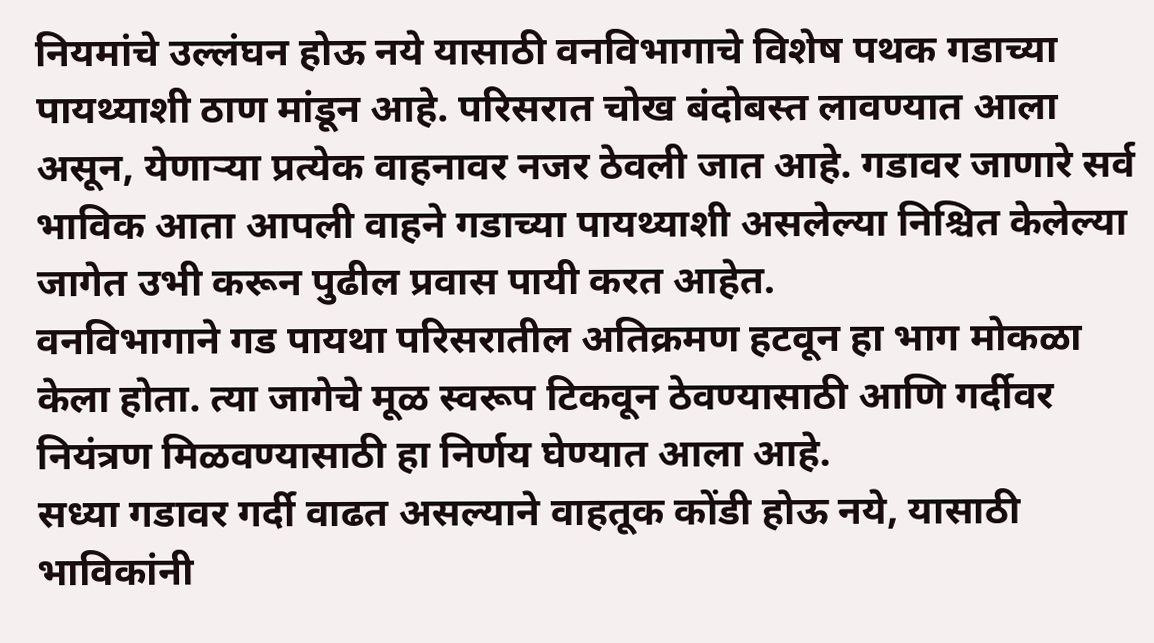नियमांचे उल्लंघन होऊ नये यासाठी वनविभागाचे विशेष पथक गडाच्या पायथ्याशी ठाण मांडून आहे. परिसरात चोख बंदोबस्त लावण्यात आला असून, येणाऱ्या प्रत्येक वाहनावर नजर ठेवली जात आहे. गडावर जाणारे सर्व भाविक आता आपली वाहने गडाच्या पायथ्याशी असलेल्या निश्चित केलेल्या जागेत उभी करून पुढील प्रवास पायी करत आहेत.
वनविभागाने गड पायथा परिसरातील अतिक्रमण हटवून हा भाग मोकळा केला होता. त्या जागेचे मूळ स्वरूप टिकवून ठेवण्यासाठी आणि गर्दीवर नियंत्रण मिळवण्यासाठी हा निर्णय घेण्यात आला आहे.
सध्या गडावर गर्दी वाढत असल्याने वाहतूक कोंडी होऊ नये, यासाठी भाविकांनी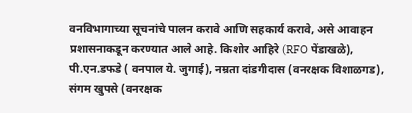वनविभागाच्या सूचनांचे पालन करावे आणि सहकार्य करावे, असे आवाहन प्रशासनाकडून करण्यात आले आहे. किशोर आहिरे (RFO पेंडाखळे), पी.एन.डफडे ( वनपाल ये. जुगाई), नम्रता दांडगीदास (वनरक्षक विशाळगड), संगम खुपसे (वनरक्षक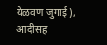येळवण जुगाई), आदीसह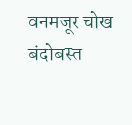वनमजूर चोख बंदोबस्त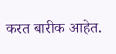करत बारीक आहेत.